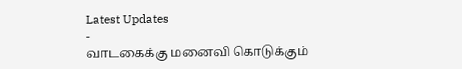Latest Updates
-
வாடகைக்கு மனைவி கொடுக்கும்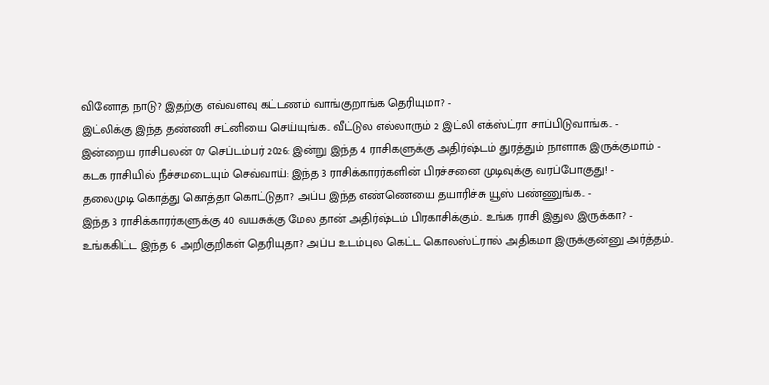வினோத நாடு? இதற்கு எவ்வளவு கட்டணம் வாங்குறாங்க தெரியுமா? -
இட்லிக்கு இந்த தண்ணி சட்னியை செய்யுங்க.. வீட்டுல எல்லாரும் 2 இட்லி எக்ஸ்ட்ரா சாப்பிடுவாங்க.. -
இன்றைய ராசிபலன் 07 செப்டம்பர் 2026: இன்று இந்த 4 ராசிகளுக்கு அதிர்ஷ்டம் துரத்தும் நாளாக இருக்குமாம் -
கடக ராசியில் நீச்சமடையும் செவ்வாய்: இந்த 3 ராசிக்காரர்களின் பிரச்சனை முடிவுக்கு வரப்போகுது! -
தலைமுடி கொத்து கொத்தா கொட்டுதா? அப்ப இந்த எண்ணெயை தயாரிச்சு யூஸ் பண்ணுங்க.. -
இந்த 3 ராசிக்காரர்களுக்கு 40 வயசுக்கு மேல தான் அதிர்ஷ்டம் பிரகாசிக்கும்.. உங்க ராசி இதுல இருக்கா? -
உங்ககிட்ட இந்த 6 அறிகுறிகள் தெரியுதா? அப்ப உடம்புல கெட்ட கொலஸ்ட்ரால் அதிகமா இருக்குன்னு அர்த்தம்..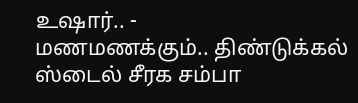உஷார்.. -
மணமணக்கும்.. திண்டுக்கல் ஸ்டைல் சீரக சம்பா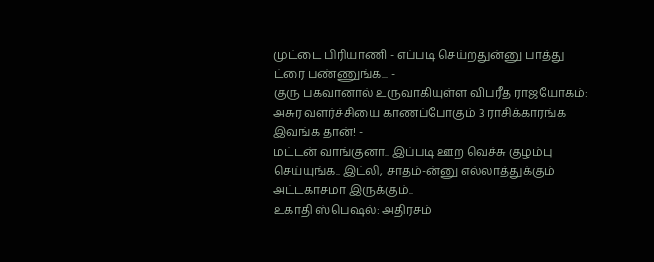முட்டை பிரியாணி - எப்படி செய்றதுன்னு பாத்து ட்ரை பண்ணுங்க... -
குரு பகவானால் உருவாகியுள்ள விபரீத ராஜயோகம்: அசுர வளர்ச்சியை காணப்போகும் 3 ராசிக்காரங்க இவங்க தான்! -
மட்டன் வாங்குனா.. இப்படி ஊற வெச்சு குழம்பு செய்யுங்க.. இட்லி, சாதம்-ன்னு எல்லாத்துக்கும் அட்டகாசமா இருக்கும்..
உகாதி ஸ்பெஷல்: அதிரசம்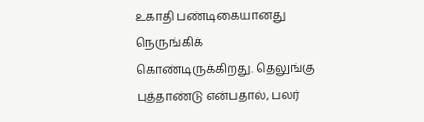உகாதி பண்டிகையானது நெருங்கிக் கொண்டிருக்கிறது. தெலுங்கு புத்தாண்டு என்பதால், பலர்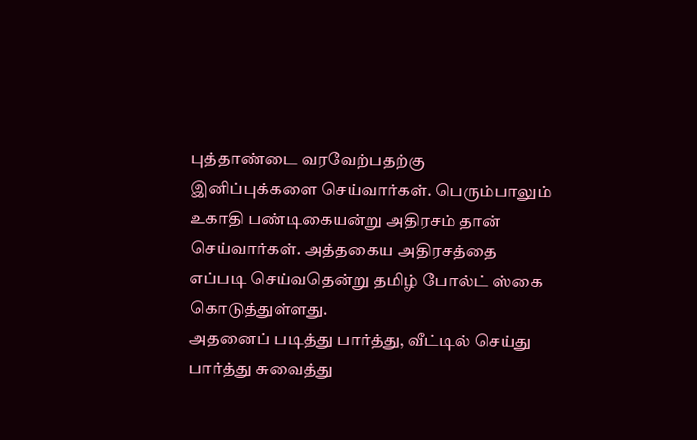புத்தாண்டை வரவேற்பதற்கு இனிப்புக்களை செய்வார்கள். பெரும்பாலும் உகாதி பண்டிகையன்று அதிரசம் தான் செய்வார்கள். அத்தகைய அதிரசத்தை எப்படி செய்வதென்று தமிழ் போல்ட் ஸ்கை கொடுத்துள்ளது.
அதனைப் படித்து பார்த்து, வீட்டில் செய்து பார்த்து சுவைத்து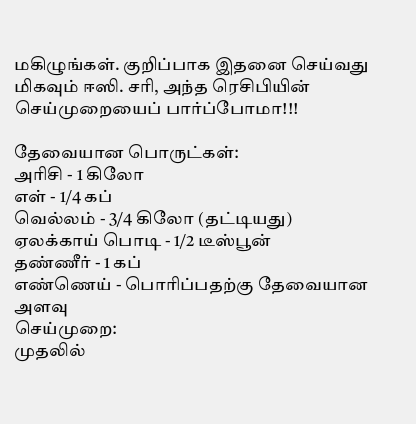மகிழுங்கள். குறிப்பாக இதனை செய்வது மிகவும் ஈஸி. சரி, அந்த ரெசிபியின் செய்முறையைப் பார்ப்போமா!!!

தேவையான பொருட்கள்:
அரிசி - 1 கிலோ
எள் - 1/4 கப்
வெல்லம் - 3/4 கிலோ (தட்டியது)
ஏலக்காய் பொடி - 1/2 டீஸ்பூன்
தண்ணீர் - 1 கப்
எண்ணெய் - பொரிப்பதற்கு தேவையான அளவு
செய்முறை:
முதலில்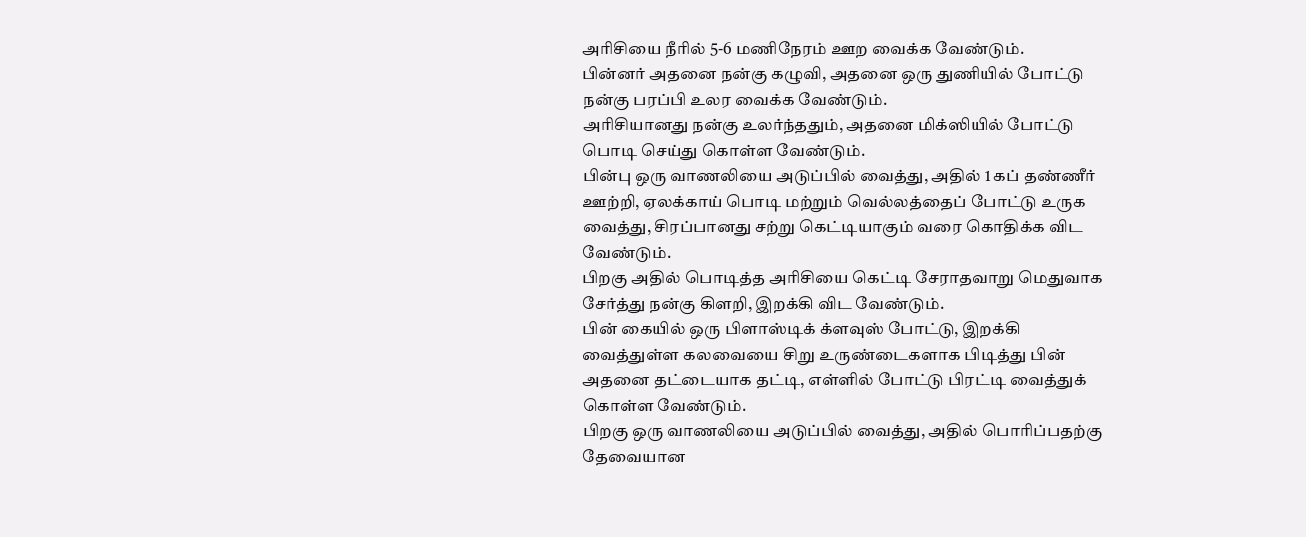அரிசியை நீரில் 5-6 மணிநேரம் ஊற வைக்க வேண்டும்.
பின்னர் அதனை நன்கு கழுவி, அதனை ஒரு துணியில் போட்டு நன்கு பரப்பி உலர வைக்க வேண்டும்.
அரிசியானது நன்கு உலர்ந்ததும், அதனை மிக்ஸியில் போட்டு பொடி செய்து கொள்ள வேண்டும்.
பின்பு ஒரு வாணலியை அடுப்பில் வைத்து, அதில் 1 கப் தண்ணீர் ஊற்றி, ஏலக்காய் பொடி மற்றும் வெல்லத்தைப் போட்டு உருக வைத்து, சிரப்பானது சற்று கெட்டியாகும் வரை கொதிக்க விட வேண்டும்.
பிறகு அதில் பொடித்த அரிசியை கெட்டி சேராதவாறு மெதுவாக சேர்த்து நன்கு கிளறி, இறக்கி விட வேண்டும்.
பின் கையில் ஒரு பிளாஸ்டிக் க்ளவுஸ் போட்டு, இறக்கி வைத்துள்ள கலவையை சிறு உருண்டைகளாக பிடித்து பின் அதனை தட்டையாக தட்டி, எள்ளில் போட்டு பிரட்டி வைத்துக் கொள்ள வேண்டும்.
பிறகு ஒரு வாணலியை அடுப்பில் வைத்து, அதில் பொரிப்பதற்கு தேவையான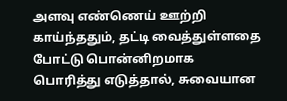அளவு எண்ணெய் ஊற்றி காய்ந்ததும், தட்டி வைத்துள்ளதை போட்டு பொன்னிறமாக பொரித்து எடுத்தால், சுவையான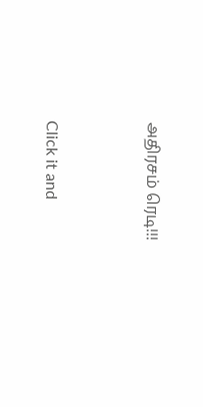அதிரசம் ரெடி!!!



Click it and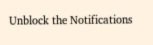Unblock the Notifications